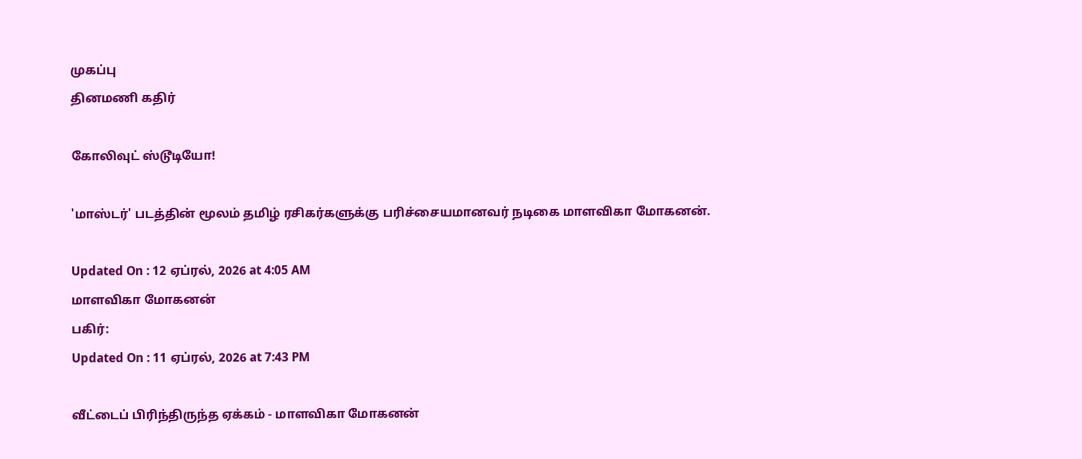முகப்பு
தினமணி கதிர்

கோலிவுட் ஸ்டூடியோ!

'மாஸ்டர்' படத்தின் மூலம் தமிழ் ரசிகர்களுக்கு பரிச்சையமானவர் நடிகை மாளவிகா மோகனன்.

Updated On : 12 ஏப்ரல், 2026 at 4:05 AM
மாளவிகா மோகனன்
பகிர்:
Updated On : 11 ஏப்ரல், 2026 at 7:43 PM

வீட்டைப் பிரிந்திருந்த ஏக்கம் - மாளவிகா மோகனன்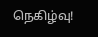நெகிழ்வு!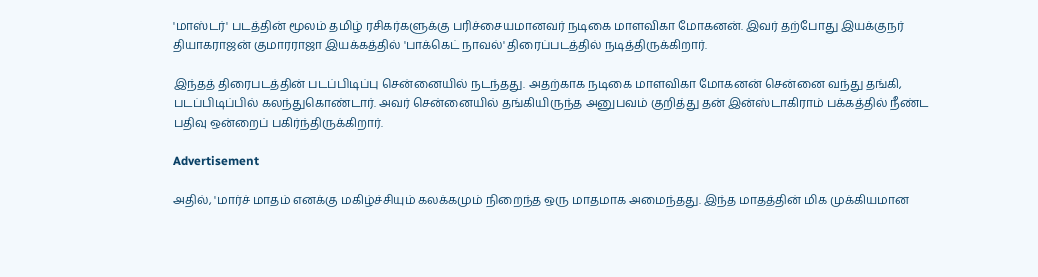'மாஸ்டர்' படத்தின் மூலம் தமிழ் ரசிகர்களுக்கு பரிச்சையமானவர் நடிகை மாளவிகா மோகனன். இவர் தற்போது இயக்குநர் தியாகராஜன் குமாரராஜா இயக்கத்தில் 'பாக்கெட் நாவல்' திரைப்படத்தில் நடித்திருக்கிறார்.

இந்தத் திரைபடத்தின் படப்பிடிப்பு சென்னையில் நடந்தது. அதற்காக நடிகை மாளவிகா மோகனன் சென்னை வந்து தங்கி, படப்பிடிப்பில் கலந்துகொண்டார். அவர் சென்னையில் தங்கியிருந்த அனுபவம் குறித்து தன் இன்ஸ்டாகிராம் பக்கத்தில் நீண்ட பதிவு ஒன்றைப் பகிர்ந்திருக்கிறார்.

Advertisement

அதில், 'மார்ச் மாதம் எனக்கு மகிழ்ச்சியும் கலக்கமும் நிறைந்த ஒரு மாதமாக அமைந்தது. இந்த மாதத்தின் மிக முக்கியமான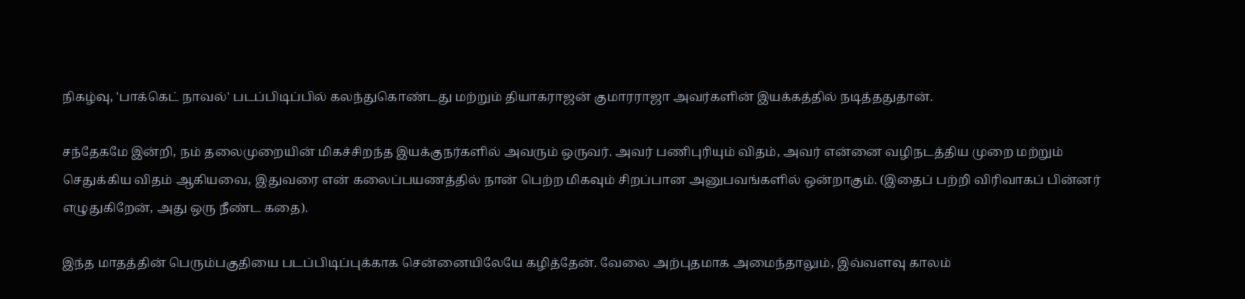நிகழ்வு, 'பாக்கெட் நாவல்' படப்பிடிப்பில் கலந்துகொண்டது மற்றும் தியாகராஜன் குமாரராஜா அவர்களின் இயக்கத்தில் நடித்ததுதான்.

சந்தேகமே இன்றி, நம் தலைமுறையின் மிகச்சிறந்த இயக்குநர்களில் அவரும் ஒருவர். அவர் பணிபுரியும் விதம், அவர் என்னை வழிநடத்திய முறை மற்றும் செதுக்கிய விதம் ஆகியவை, இதுவரை என் கலைப்பயணத்தில் நான் பெற்ற மிகவும் சிறப்பான அனுபவங்களில் ஒன்றாகும். (இதைப் பற்றி விரிவாகப் பின்னர் எழுதுகிறேன், அது ஒரு நீண்ட கதை).

இந்த மாதத்தின் பெரும்பகுதியை படப்பிடிப்புக்காக சென்னையிலேயே கழித்தேன். வேலை அற்புதமாக அமைந்தாலும், இவ்வளவு காலம்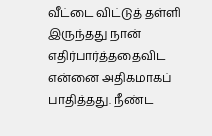வீட்டை விட்டுத் தள்ளி இருந்தது நான் எதிர்பார்த்ததைவிட என்னை அதிகமாகப் பாதித்தது. நீண்ட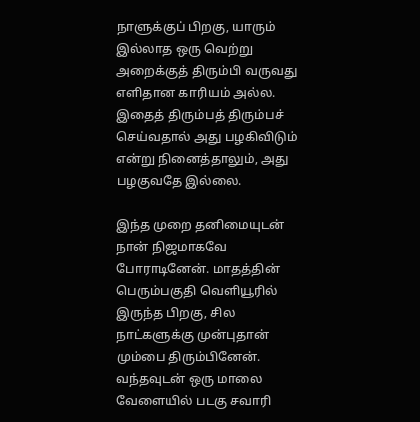நாளுக்குப் பிறகு, யாரும் இல்லாத ஒரு வெற்று அறைக்குத் திரும்பி வருவது எளிதான காரியம் அல்ல. இதைத் திரும்பத் திரும்பச் செய்வதால் அது பழகிவிடும் என்று நினைத்தாலும், அது பழகுவதே இல்லை.

இந்த முறை தனிமையுடன் நான் நிஜமாகவே போராடினேன். மாதத்தின் பெரும்பகுதி வெளியூரில் இருந்த பிறகு, சில நாட்களுக்கு முன்புதான் மும்பை திரும்பினேன். வந்தவுடன் ஒரு மாலை வேளையில் படகு சவாரி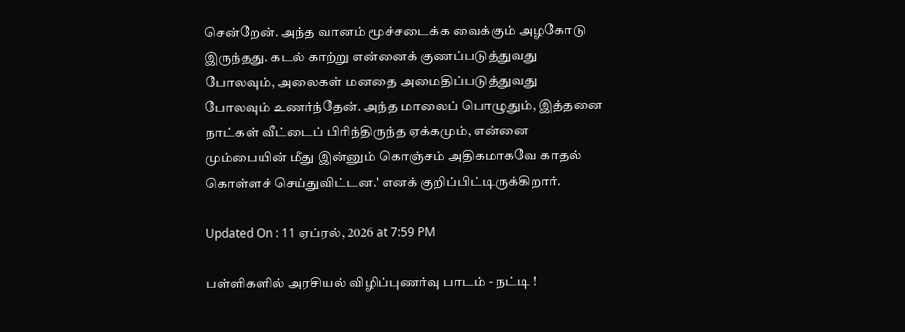சென்றேன். அந்த வானம் மூச்சடைக்க வைக்கும் அழகோடு இருந்தது. கடல் காற்று என்னைக் குணப்படுத்துவது போலவும், அலைகள் மனதை அமைதிப்படுத்துவது போலவும் உணர்ந்தேன். அந்த மாலைப் பொழுதும், இத்தனை நாட்கள் வீட்டைப் பிரிந்திருந்த ஏக்கமும், என்னை மும்பையின் மீது இன்னும் கொஞ்சம் அதிகமாகவே காதல் கொள்ளச் செய்துவிட்டன.' எனக் குறிப்பிட்டிருக்கிறார்.

Updated On : 11 ஏப்ரல், 2026 at 7:59 PM

பள்ளிகளில் அரசியல் விழிப்புணர்வு பாடம் - நட்டி !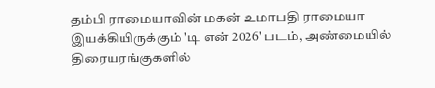தம்பி ராமையாவின் மகன் உமாபதி ராமையா இயக்கியிருக்கும் 'டி என் 2026' படம், அண்மையில் திரையரங்குகளில்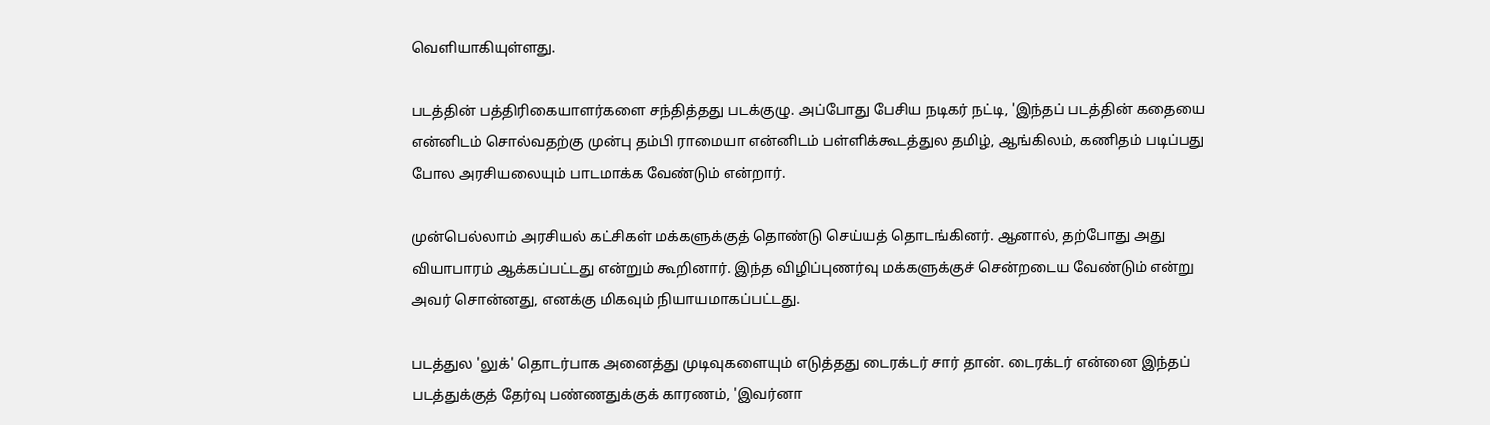வெளியாகியுள்ளது.

படத்தின் பத்திரிகையாளர்களை சந்தித்தது படக்குழு. அப்போது பேசிய நடிகர் நட்டி, 'இந்தப் படத்தின் கதையை என்னிடம் சொல்வதற்கு முன்பு தம்பி ராமையா என்னிடம் பள்ளிக்கூடத்துல தமிழ், ஆங்கிலம், கணிதம் படிப்பது போல அரசியலையும் பாடமாக்க வேண்டும் என்றார்.

முன்பெல்லாம் அரசியல் கட்சிகள் மக்களுக்குத் தொண்டு செய்யத் தொடங்கினர். ஆனால், தற்போது அது வியாபாரம் ஆக்கப்பட்டது என்றும் கூறினார். இந்த விழிப்புணர்வு மக்களுக்குச் சென்றடைய வேண்டும் என்று அவர் சொன்னது, எனக்கு மிகவும் நியாயமாகப்பட்டது.

படத்துல 'லுக்' தொடர்பாக அனைத்து முடிவுகளையும் எடுத்தது டைரக்டர் சார் தான். டைரக்டர் என்னை இந்தப் படத்துக்குத் தேர்வு பண்ணதுக்குக் காரணம், 'இவர்னா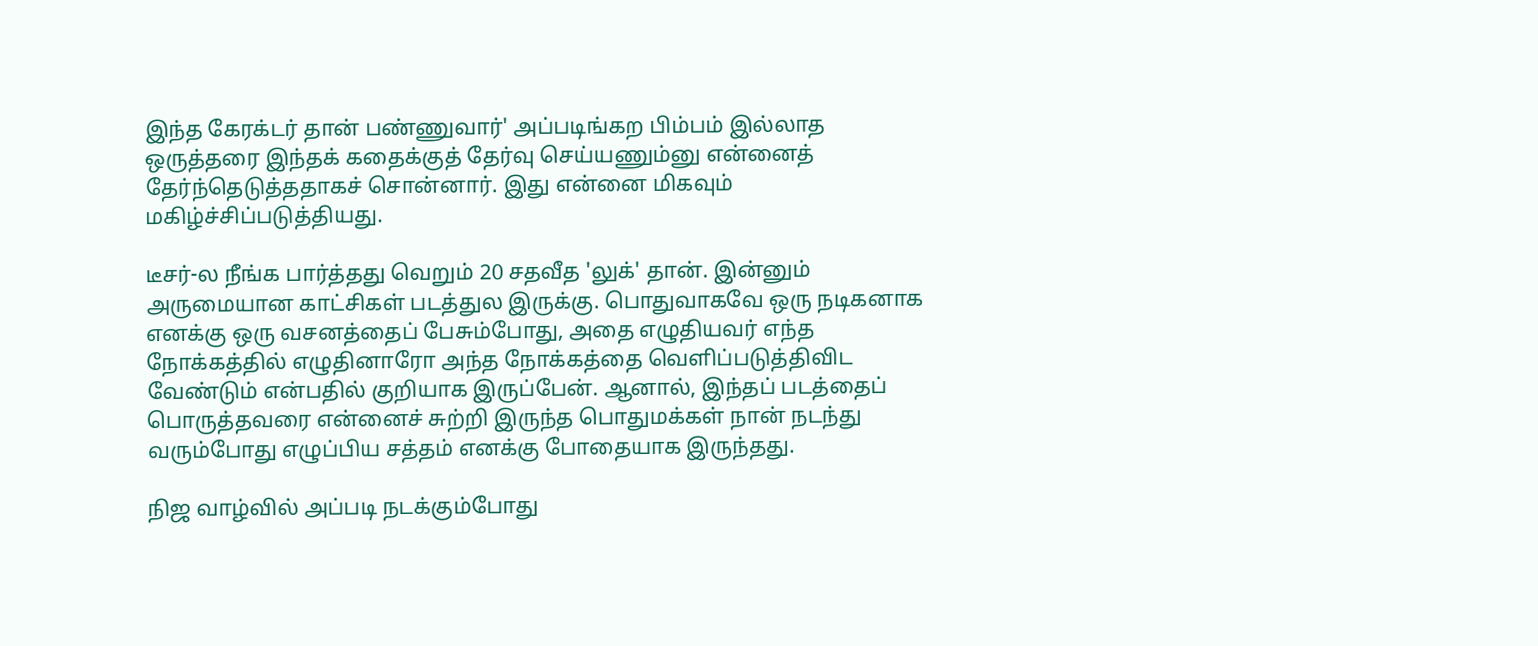இந்த கேரக்டர் தான் பண்ணுவார்' அப்படிங்கற பிம்பம் இல்லாத ஒருத்தரை இந்தக் கதைக்குத் தேர்வு செய்யணும்னு என்னைத் தேர்ந்தெடுத்ததாகச் சொன்னார். இது என்னை மிகவும் மகிழ்ச்சிப்படுத்தியது.

டீசர்-ல நீங்க பார்த்தது வெறும் 20 சதவீத 'லுக்' தான். இன்னும் அருமையான காட்சிகள் படத்துல இருக்கு. பொதுவாகவே ஒரு நடிகனாக எனக்கு ஒரு வசனத்தைப் பேசும்போது, அதை எழுதியவர் எந்த நோக்கத்தில் எழுதினாரோ அந்த நோக்கத்தை வெளிப்படுத்திவிட வேண்டும் என்பதில் குறியாக இருப்பேன். ஆனால், இந்தப் படத்தைப் பொருத்தவரை என்னைச் சுற்றி இருந்த பொதுமக்கள் நான் நடந்து வரும்போது எழுப்பிய சத்தம் எனக்கு போதையாக இருந்தது.

நிஜ வாழ்வில் அப்படி நடக்கும்போது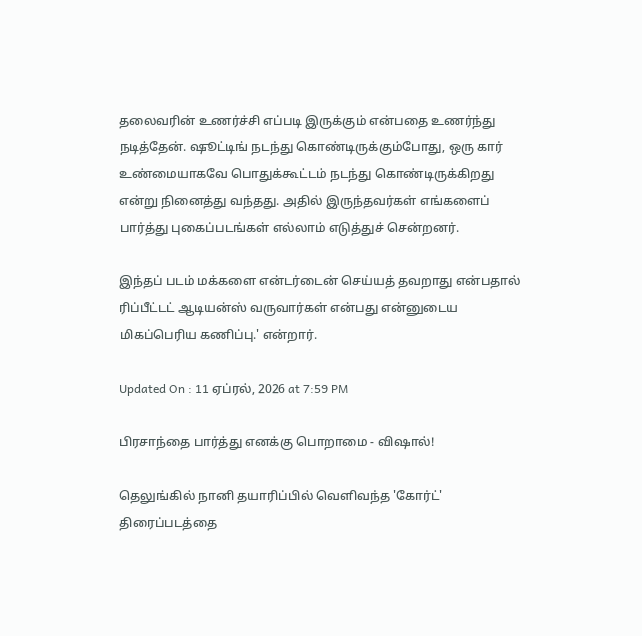தலைவரின் உணர்ச்சி எப்படி இருக்கும் என்பதை உணர்ந்து நடித்தேன். ஷூட்டிங் நடந்து கொண்டிருக்கும்போது, ஒரு கார் உண்மையாகவே பொதுக்கூட்டம் நடந்து கொண்டிருக்கிறது என்று நினைத்து வந்தது. அதில் இருந்தவர்கள் எங்களைப் பார்த்து புகைப்படங்கள் எல்லாம் எடுத்துச் சென்றனர்.

இந்தப் படம் மக்களை என்டர்டைன் செய்யத் தவறாது என்பதால் ரிப்பீட்டட் ஆடியன்ஸ் வருவார்கள் என்பது என்னுடைய மிகப்பெரிய கணிப்பு.' என்றார்.

Updated On : 11 ஏப்ரல், 2026 at 7:59 PM

பிரசாந்தை பார்த்து எனக்கு பொறாமை - விஷால்!

தெலுங்கில் நானி தயாரிப்பில் வெளிவந்த 'கோர்ட்' திரைப்படத்தை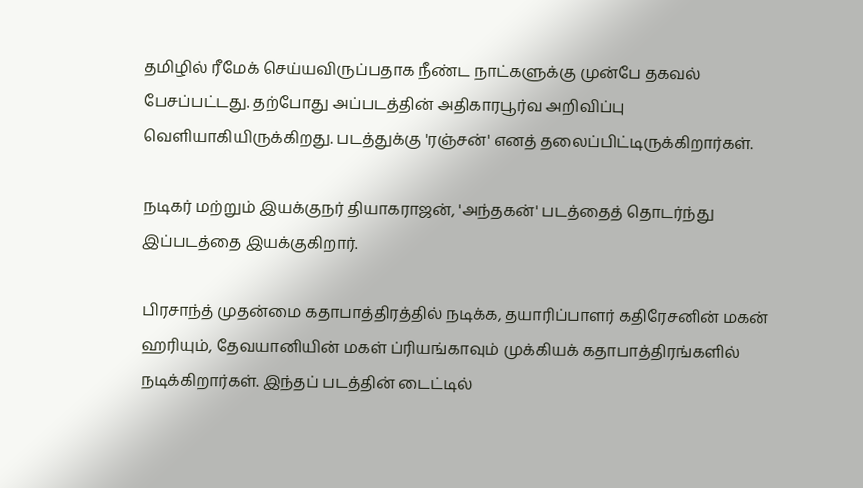தமிழில் ரீமேக் செய்யவிருப்பதாக நீண்ட நாட்களுக்கு முன்பே தகவல் பேசப்பட்டது. தற்போது அப்படத்தின் அதிகாரபூர்வ அறிவிப்பு வெளியாகியிருக்கிறது. படத்துக்கு 'ரஞ்சன்' எனத் தலைப்பிட்டிருக்கிறார்கள்.

நடிகர் மற்றும் இயக்குநர் தியாகராஜன், 'அந்தகன்' படத்தைத் தொடர்ந்து இப்படத்தை இயக்குகிறார்.

பிரசாந்த் முதன்மை கதாபாத்திரத்தில் நடிக்க, தயாரிப்பாளர் கதிரேசனின் மகன் ஹரியும், தேவயானியின் மகள் ப்ரியங்காவும் முக்கியக் கதாபாத்திரங்களில் நடிக்கிறார்கள். இந்தப் படத்தின் டைட்டில்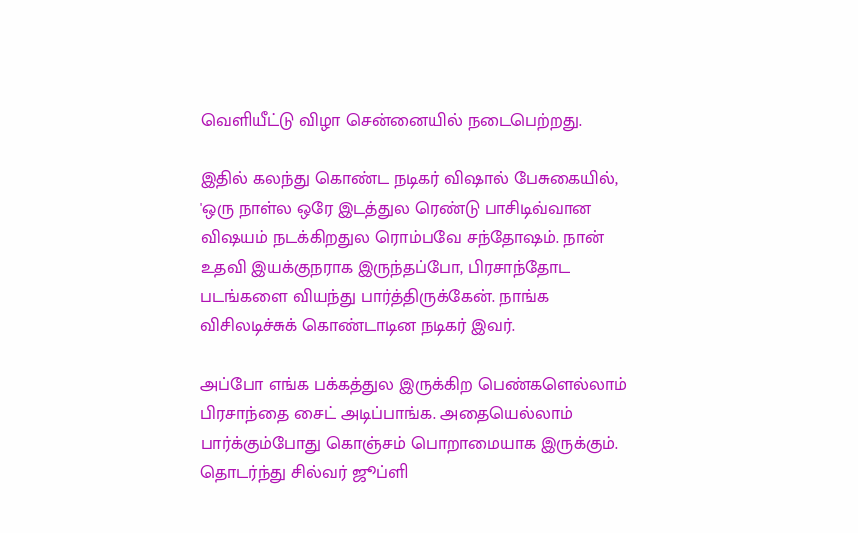வெளியீட்டு விழா சென்னையில் நடைபெற்றது.

இதில் கலந்து கொண்ட நடிகர் விஷால் பேசுகையில், 'ஒரு நாள்ல ஒரே இடத்துல ரெண்டு பாசிடிவ்வான விஷயம் நடக்கிறதுல ரொம்பவே சந்தோஷம். நான் உதவி இயக்குநராக இருந்தப்போ, பிரசாந்தோட படங்களை வியந்து பார்த்திருக்கேன். நாங்க விசிலடிச்சுக் கொண்டாடின நடிகர் இவர்.

அப்போ எங்க பக்கத்துல இருக்கிற பெண்களெல்லாம் பிரசாந்தை சைட் அடிப்பாங்க. அதையெல்லாம் பார்க்கும்போது கொஞ்சம் பொறாமையாக இருக்கும். தொடர்ந்து சில்வர் ஜூப்ளி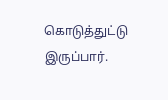கொடுத்துட்டு இருப்பார்.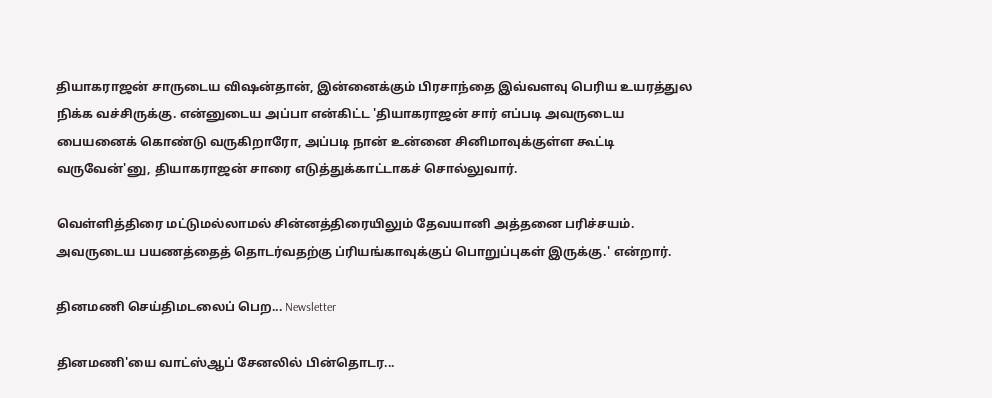தியாகராஜன் சாருடைய விஷன்தான், இன்னைக்கும் பிரசாந்தை இவ்வளவு பெரிய உயரத்துல நிக்க வச்சிருக்கு. என்னுடைய அப்பா என்கிட்ட 'தியாகராஜன் சார் எப்படி அவருடைய பையனைக் கொண்டு வருகிறாரோ, அப்படி நான் உன்னை சினிமாவுக்குள்ள கூட்டி வருவேன்'னு, தியாகராஜன் சாரை எடுத்துக்காட்டாகச் சொல்லுவார்.

வெள்ளித்திரை மட்டுமல்லாமல் சின்னத்திரையிலும் தேவயானி அத்தனை பரிச்சயம். அவருடைய பயணத்தைத் தொடர்வதற்கு ப்ரியங்காவுக்குப் பொறுப்புகள் இருக்கு.' என்றார்.

தினமணி செய்திமடலைப் பெற... Newsletter

தினமணி'யை வாட்ஸ்ஆப் சேனலில் பின்தொடர...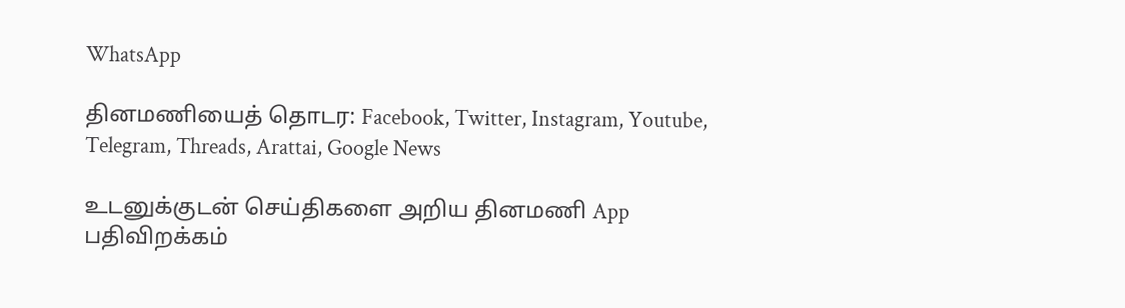WhatsApp

தினமணியைத் தொடர: Facebook, Twitter, Instagram, Youtube, Telegram, Threads, Arattai, Google News

உடனுக்குடன் செய்திகளை அறிய தினமணி App பதிவிறக்கம்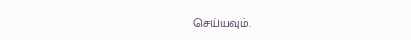செய்யவும்.